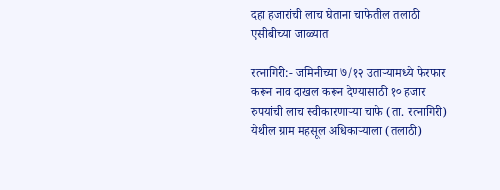दहा हजारांची लाच घेताना चाफेतील तलाठी एसीबीच्या जाळ्यात

रत्नागिरी:- जमिनीच्या ७/१२ उताऱ्यामध्ये फेरफार करून नाव दाखल करून देण्यासाठी १० हजार रुपयांची लाच स्वीकारणाऱ्या चाफे (ता. रत्नागिरी) येथील ग्राम महसूल अधिकाऱ्याला (तलाठी)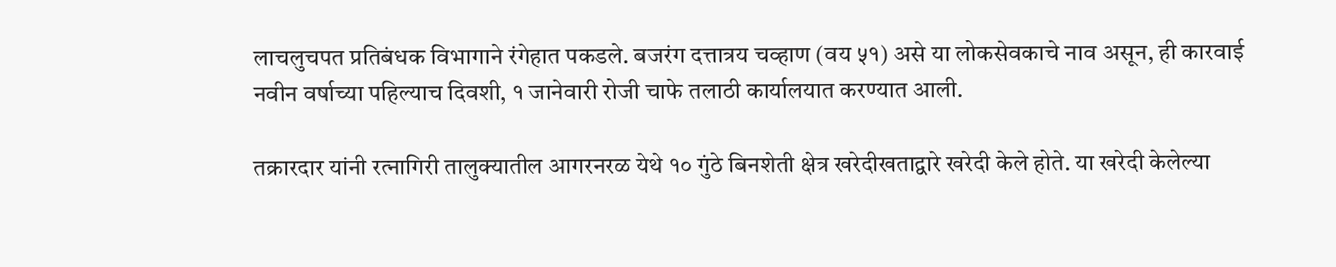लाचलुचपत प्रतिबंधक विभागाने रंगेहात पकडले. बजरंग दत्तात्रय चव्हाण (वय ५१) असे या लोकसेवकाचे नाव असून, ही कारवाई नवीन वर्षाच्या पहिल्याच दिवशी, १ जानेवारी रोजी चाफे तलाठी कार्यालयात करण्यात आली.

तक्रारदार यांनी रत्‍नागिरी तालुक्यातील आगरनरळ येथे १० गुंठे बिनशेती क्षेत्र खरेदीखताद्वारे खरेदी केले होते. या खरेदी केलेल्या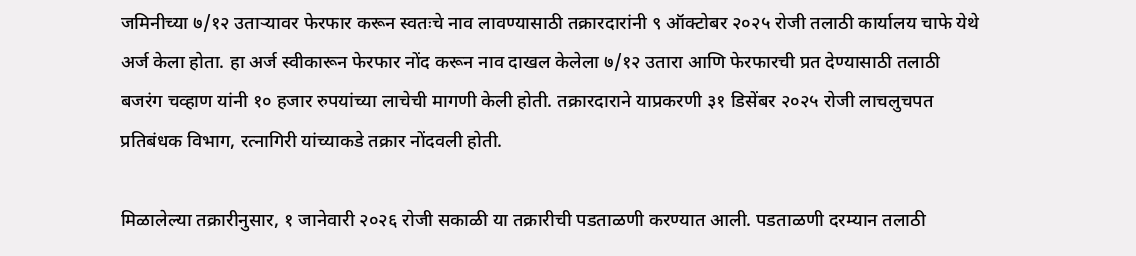जमिनीच्या ७/१२ उताऱ्यावर फेरफार करून स्वतःचे नाव लावण्यासाठी तक्रारदारांनी ९ ऑक्टोबर २०२५ रोजी तलाठी कार्यालय चाफे येथे अर्ज केला होता. हा अर्ज स्वीकारून फेरफार नोंद करून नाव दाखल केलेला ७/१२ उतारा आणि फेरफारची प्रत देण्यासाठी तलाठी बजरंग चव्हाण यांनी १० हजार रुपयांच्या लाचेची मागणी केली होती. तक्रारदाराने याप्रकरणी ३१ डिसेंबर २०२५ रोजी लाचलुचपत प्रतिबंधक विभाग, रत्नागिरी यांच्याकडे तक्रार नोंदवली होती.

मिळालेल्या तक्रारीनुसार, १ जानेवारी २०२६ रोजी सकाळी या तक्रारीची पडताळणी करण्यात आली. पडताळणी दरम्यान तलाठी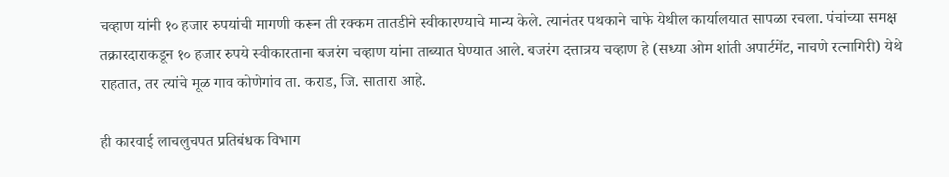चव्हाण यांनी १० हजार रुपयांची मागणी करून ती रक्कम तातडीने स्वीकारण्याचे मान्य केले. त्यानंतर पथकाने चाफे येथील कार्यालयात सापळा रचला. पंचांच्या समक्ष तक्रारदाराकडून १० हजार रुपये स्वीकारताना बजरंग चव्हाण यांना ताब्यात घेण्यात आले. बजरंग दत्तात्रय चव्हाण हे (सध्या ओम शांती अपार्टमेंट, नाचणे रत्नागिरी) येथे राहतात, तर त्यांचे मूळ गाव कोणेगांव ता. कराड, जि. सातारा आहे.

ही कारवाई लाचलुचपत प्रतिबंधक विभाग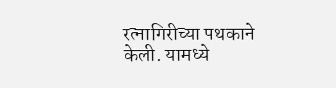रत्नागिरीच्या पथकाने केली. यामध्ये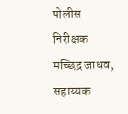पोलीस निरीक्षक मच्छिद्र जाधव, सहाय्यक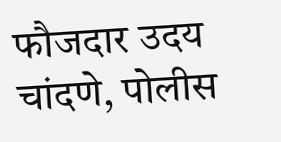फौजदार उदय चांदणे, पोलीस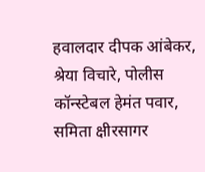हवालदार दीपक आंबेकर, श्रेया विचारे, पोलीस कॉन्स्टेबल हेमंत पवार, समिता क्षीरसागर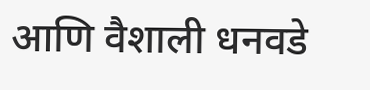आणि वैशाली धनवडे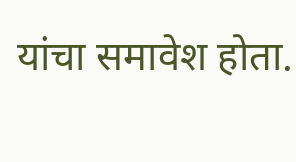यांचा समावेश होता.